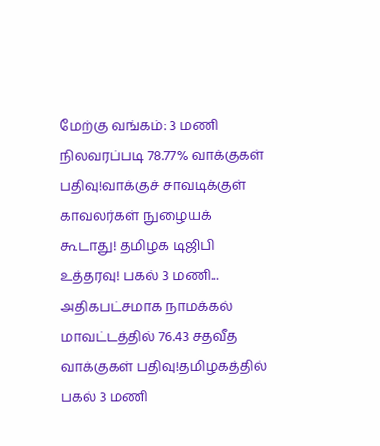மேற்கு வங்கம்: 3 மணி நிலவரப்படி 78.77% வாக்குகள் பதிவு!வாக்குச் சாவடிக்குள் காவலர்கள் நுழையக் கூடாது! தமிழக டிஜிபி உத்தரவு! பகல் 3 மணி... அதிகபட்சமாக நாமக்கல் மாவட்டத்தில் 76.43 சதவீத வாக்குகள் பதிவு!தமிழகத்தில் பகல் 3 மணி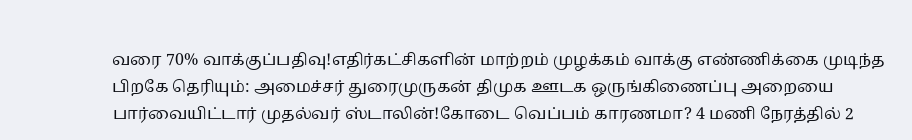வரை 70% வாக்குப்பதிவு!எதிர்கட்சிகளின் மாற்றம் முழக்கம் வாக்கு எண்ணிக்கை முடிந்த பிறகே தெரியும்: அமைச்சர் துரைமுருகன் திமுக ஊடக ஒருங்கிணைப்பு அறையை பார்வையிட்டார் முதல்வர் ஸ்டாலின்!கோடை வெப்பம் காரணமா? 4 மணி நேரத்தில் 2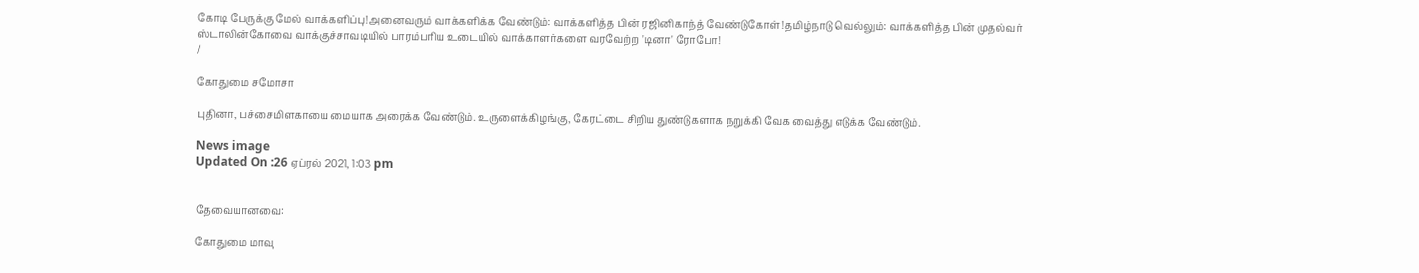கோடி பேருக்கு மேல் வாக்களிப்பு!அனைவரும் வாக்களிக்க வேண்டும்: வாக்களித்த பின் ரஜினிகாந்த் வேண்டுகோள்!தமிழ்நாடு வெல்லும்: வாக்களித்த பின் முதல்வர் ஸ்டாலின்கோவை வாக்குச்சாவடியில் பாரம்பரிய உடையில் வாக்காளர்களை வரவேற்ற 'டினா' ரோபோ!
/

கோதுமை சமோசா

புதினா, பச்சைமிளகாயை மையாக அரைக்க வேண்டும். உருளைக்கிழங்கு, கேரட்டை சிறிய துண்டுகளாக நறுக்கி வேக வைத்து எடுக்க வேண்டும்.

News image
Updated On :26 ஏப்ரல் 2021, 1:03 pm


தேவையானவை:

கோதுமை மாவு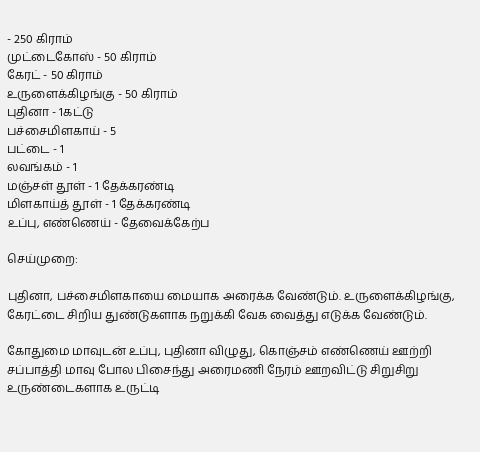- 250 கிராம்
முட்டைகோஸ் - 50 கிராம்
கேரட் - 50 கிராம்
உருளைக்கிழங்கு - 50 கிராம்
புதினா - 1கட்டு
பச்சைமிளகாய் - 5
பட்டை - 1
லவங்கம் - 1
மஞ்சள் தூள் - 1 தேக்கரண்டி
மிளகாய்த் தூள் - 1 தேக்கரண்டி
உப்பு, எண்ணெய் - தேவைக்கேற்ப

செய்முறை:

புதினா, பச்சைமிளகாயை மையாக அரைக்க வேண்டும். உருளைக்கிழங்கு, கேரட்டை சிறிய துண்டுகளாக நறுக்கி வேக வைத்து எடுக்க வேண்டும்.

கோதுமை மாவுடன் உப்பு, புதினா விழுது, கொஞ்சம் எண்ணெய் ஊற்றி சப்பாத்தி மாவு போல பிசைந்து அரைமணி நேரம் ஊறவிட்டு சிறுசிறு உருண்டைகளாக உருட்டி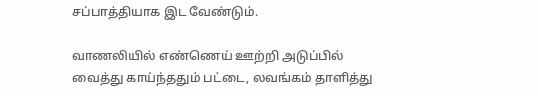சப்பாத்தியாக இட வேண்டும்.

வாணலியில் எண்ணெய் ஊற்றி அடுப்பில் வைத்து காய்ந்ததும் பட்டை, லவங்கம் தாளித்து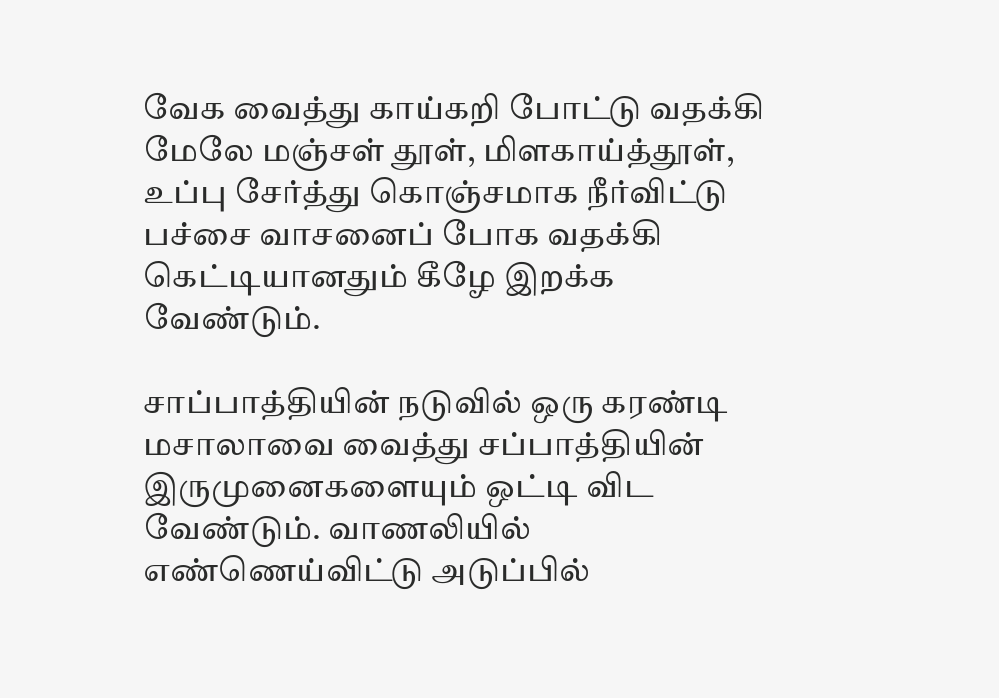வேக வைத்து காய்கறி போட்டு வதக்கி மேலே மஞ்சள் தூள், மிளகாய்த்தூள், உப்பு சேர்த்து கொஞ்சமாக நீர்விட்டு பச்சை வாசனைப் போக வதக்கி கெட்டியானதும் கீழே இறக்க வேண்டும்.

சாப்பாத்தியின் நடுவில் ஒரு கரண்டி மசாலாவை வைத்து சப்பாத்தியின் இருமுனைகளையும் ஒட்டி விட வேண்டும். வாணலியில் எண்ணெய்விட்டு அடுப்பில்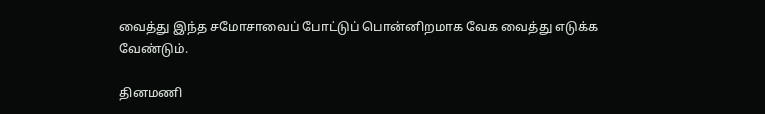வைத்து இந்த சமோசாவைப் போட்டுப் பொன்னிறமாக வேக வைத்து எடுக்க வேண்டும்.

தினமணி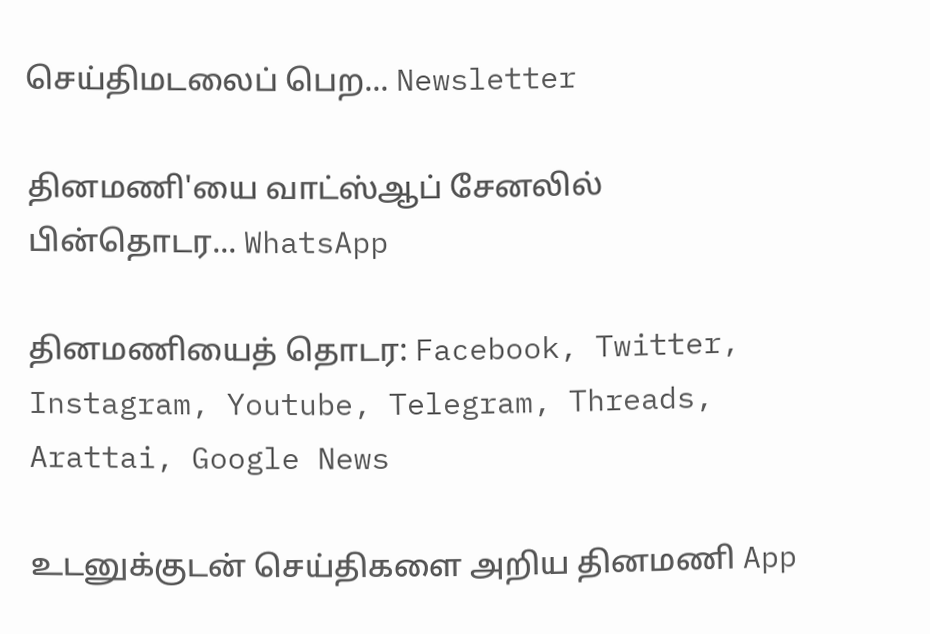செய்திமடலைப் பெற... Newsletter

தினமணி'யை வாட்ஸ்ஆப் சேனலில் பின்தொடர... WhatsApp

தினமணியைத் தொடர: Facebook, Twitter, Instagram, Youtube, Telegram, Threads, Arattai, Google News

உடனுக்குடன் செய்திகளை அறிய தினமணி App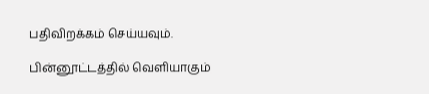பதிவிறக்கம் செய்யவும்.

பின்னூட்டத்தில் வெளியாகும்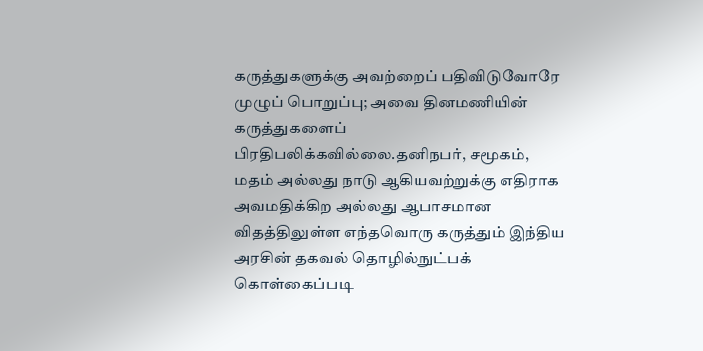கருத்துகளுக்கு அவற்றைப் பதிவிடுவோரே முழுப் பொறுப்பு; அவை தினமணியின் கருத்துகளைப் பிரதிபலிக்கவில்லை.தனிநபர், சமூகம், மதம் அல்லது நாடு ஆகியவற்றுக்கு எதிராக அவமதிக்கிற அல்லது ஆபாசமான விதத்திலுள்ள எந்தவொரு கருத்தும் இந்திய அரசின் தகவல் தொழில்நுட்பக் கொள்கைப்படி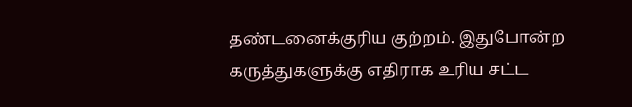தண்டனைக்குரிய குற்றம். இதுபோன்ற கருத்துகளுக்கு எதிராக உரிய சட்ட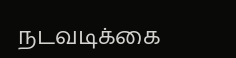நடவடிக்கை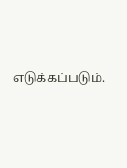எடுக்கப்படும்.